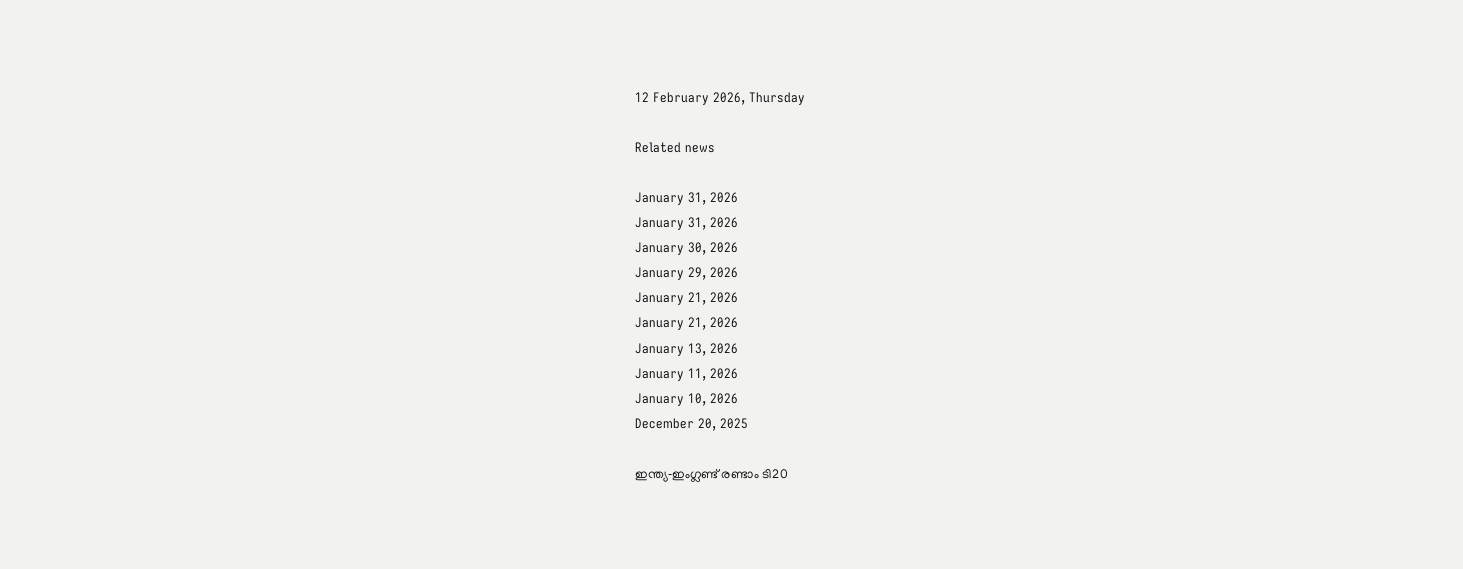12 February 2026, Thursday

Related news

January 31, 2026
January 31, 2026
January 30, 2026
January 29, 2026
January 21, 2026
January 21, 2026
January 13, 2026
January 11, 2026
January 10, 2026
December 20, 2025

ഇന്ത്യ‑ഇംഗ്ലണ്ട് രണ്ടാം ടി20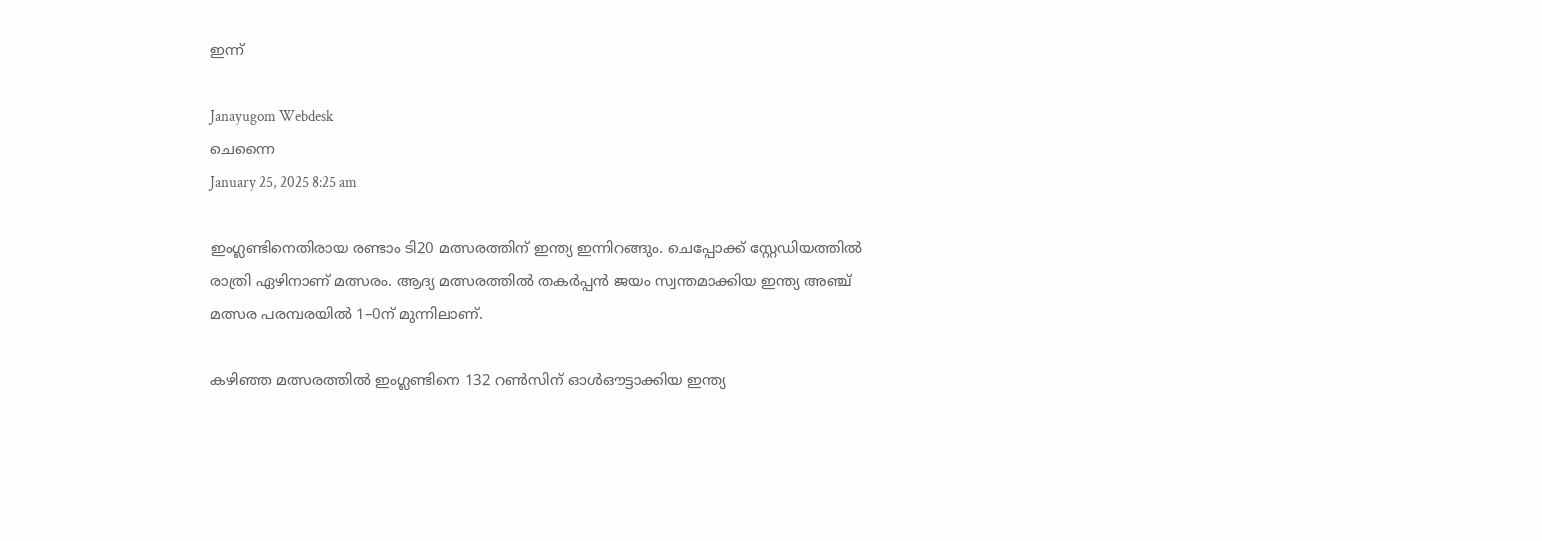ഇന്ന്

Janayugom Webdesk
ചെന്നൈ
January 25, 2025 8:25 am

ഇംഗ്ലണ്ടിനെതിരായ രണ്ടാം ടി20 മത്സരത്തിന് ഇന്ത്യ ഇന്നിറങ്ങും. ചെപ്പോക്ക് സ്റ്റേഡിയത്തില്‍ രാത്രി ഏഴിനാണ് മത്സരം. ആദ്യ മത്സരത്തില്‍ തകര്‍പ്പന്‍ ജയം സ്വന്തമാക്കിയ ഇന്ത്യ അഞ്ച് മത്സര പരമ്പരയില്‍ 1–0ന് മുന്നിലാണ്.

കഴിഞ്ഞ മത്സരത്തില്‍ ഇംഗ്ലണ്ടിനെ 132 റണ്‍സിന് ഓള്‍ഔട്ടാക്കിയ ഇന്ത്യ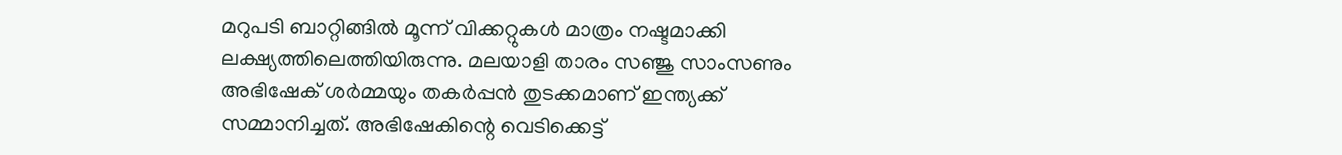മറുപടി ബാറ്റിങ്ങില്‍ മൂന്ന് വിക്കറ്റുകള്‍ മാത്രം നഷ്ടമാക്കി ലക്ഷ്യത്തിലെത്തിയിരുന്നു. മലയാളി താരം സഞ്ജു സാംസണും അഭിഷേക് ശര്‍മ്മയും തകര്‍പ്പന്‍ തുടക്കമാണ് ഇന്ത്യക്ക് സമ്മാനിച്ചത്. അഭിഷേകിന്റെ വെടിക്കെട്ട്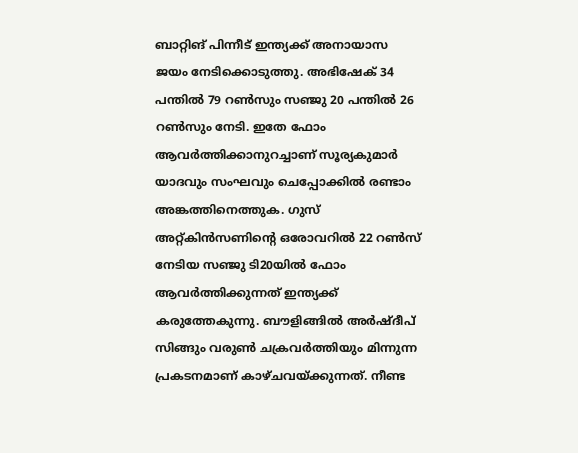ബാറ്റിങ് പിന്നീട് ഇന്ത്യക്ക് അനായാസ ജയം നേടിക്കൊടുത്തു. അഭിഷേക് 34 പന്തില്‍ 79 റണ്‍സും സഞ്ജു 20 പന്തില്‍ 26 റണ്‍സും നേടി. ഇതേ ഫോം ആവര്‍ത്തിക്കാനുറച്ചാണ് സൂര്യകുമാര്‍ യാദവും സംഘവും ചെപ്പോക്കില്‍ രണ്ടാം അങ്കത്തിനെത്തുക. ഗുസ് അറ്റ്കിന്‍സണിന്റെ ഒരോവറില്‍ 22 റണ്‍സ് നേടിയ സഞ്ജു ടി20യില്‍ ഫോം ആവര്‍ത്തിക്കുന്നത് ഇന്ത്യക്ക് കരുത്തേകുന്നു. ബൗളിങ്ങില്‍ അര്‍ഷ്ദീപ് സിങ്ങും വരുണ്‍ ചക്രവര്‍ത്തിയും മിന്നുന്ന പ്രകടനമാണ് കാഴ്ചവയ്ക്കുന്നത്. നീണ്ട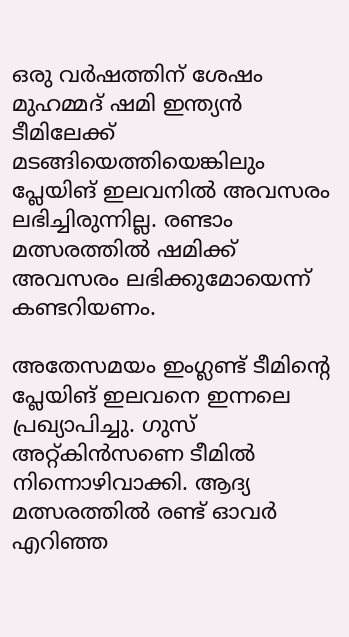ഒരു വര്‍ഷത്തിന് ശേഷം മുഹമ്മദ് ഷമി ഇന്ത്യന്‍ ടീമിലേക്ക് മടങ്ങിയെത്തിയെങ്കിലും പ്ലേയിങ് ഇലവനില്‍ അവസരം ലഭിച്ചിരുന്നില്ല. രണ്ടാം മത്സരത്തില്‍ ഷമിക്ക് അവസരം ലഭിക്കുമോയെന്ന് കണ്ടറിയണം.

അതേസമയം ഇംഗ്ലണ്ട് ടീമിന്റെ പ്ലേയിങ് ഇലവനെ ഇന്നലെ പ്രഖ്യാപിച്ചു. ഗുസ് അറ്റ്കിൻസണെ ടീമില്‍ നിന്നൊഴിവാക്കി. ആദ്യ മത്സരത്തിൽ രണ്ട് ഓവർ എറിഞ്ഞ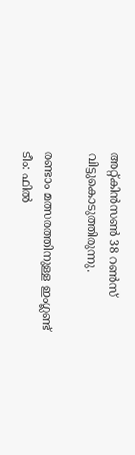അറ്റ്കിൻസൺ 38 റൺസ് വിട്ടുകൊടുത്തിരുന്നു.

രണ്ടാം മത്സരത്തിനുള്ള ഇംഗ്ലണ്ട് ടീം: ഫിൽ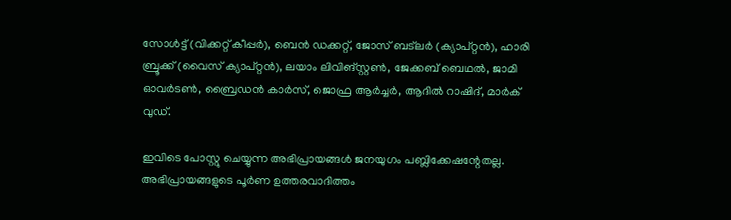സോൾട്ട് (വിക്കറ്റ് കീപ്പർ), ബെൻ ഡക്കറ്റ്, ജോസ് ബട്ലർ (ക്യാപ്റ്റൻ), ഹാരി ബ്രൂക്ക് (വൈസ് ക്യാപ്റ്റൻ), ലയാം ലിവിങ്സ്റ്റൺ, ജേക്കബ് ബെഥൽ, ജാമി ഓവർടൺ, ബ്രൈഡൻ കാർസ്, ജൊഫ്ര ആർച്ചർ, ആദിൽ റാഷിദ്, മാർക് വുഡ്.

ഇവിടെ പോസ്റ്റു ചെയ്യുന്ന അഭിപ്രായങ്ങള്‍ ജനയുഗം പബ്ലിക്കേഷന്റേതല്ല. അഭിപ്രായങ്ങളുടെ പൂര്‍ണ ഉത്തരവാദിത്തം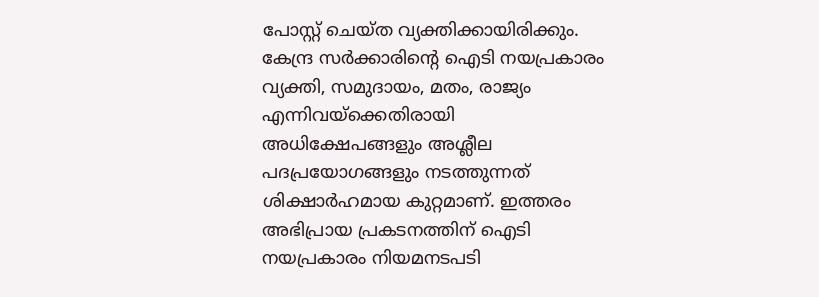പോസ്റ്റ് ചെയ്ത വ്യക്തിക്കായിരിക്കും. കേന്ദ്ര സര്‍ക്കാരിന്റെ ഐടി നയപ്രകാരം വ്യക്തി, സമുദായം, മതം, രാജ്യം എന്നിവയ്‌ക്കെതിരായി അധിക്ഷേപങ്ങളും അശ്ലീല പദപ്രയോഗങ്ങളും നടത്തുന്നത് ശിക്ഷാര്‍ഹമായ കുറ്റമാണ്. ഇത്തരം അഭിപ്രായ പ്രകടനത്തിന് ഐടി നയപ്രകാരം നിയമനടപടി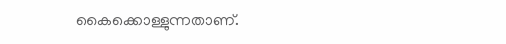കൈക്കൊള്ളുന്നതാണ്.